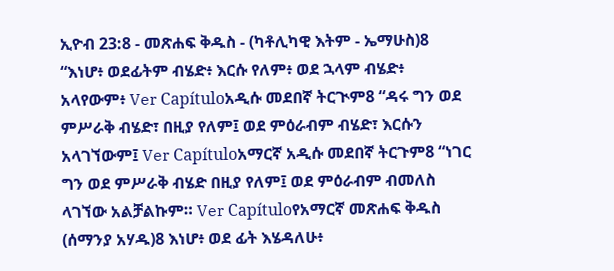ኢዮብ 23:8 - መጽሐፍ ቅዱስ - (ካቶሊካዊ እትም - ኤማሁስ)8 “እነሆ፥ ወደፊትም ብሄድ፥ እርሱ የለም፥ ወደ ኋላም ብሄድ፥ አላየውም፥ Ver Capítuloአዲሱ መደበኛ ትርጒም8 “ዳሩ ግን ወደ ምሥራቅ ብሄድ፣ በዚያ የለም፤ ወደ ምዕራብም ብሄድ፣ እርሱን አላገኘውም፤ Ver Capítuloአማርኛ አዲሱ መደበኛ ትርጉም8 “ነገር ግን ወደ ምሥራቅ ብሄድ በዚያ የለም፤ ወደ ምዕራብም ብመለስ ላገኘው አልቻልኩም። Ver Capítuloየአማርኛ መጽሐፍ ቅዱስ (ሰማንያ አሃዱ)8 እነሆ፥ ወደ ፊት እሄዳለሁ፥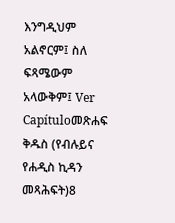እንግዲህም አልኖርም፤ ስለ ፍጻሜውም አላውቅም፤ Ver Capítuloመጽሐፍ ቅዱስ (የብሉይና የሐዲስ ኪዳን መጻሕፍት)8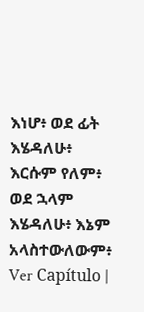እነሆ፥ ወደ ፊት እሄዳለሁ፥ እርሱም የለም፥ ወደ ኋላም እሄዳለሁ፥ እኔም አላስተውለውም፥ Ver Capítulo |